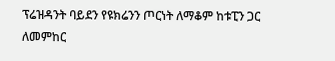ፕሬዝዳንት ባይደን የዩክሬንን ጦርነት ለማቆም ከቱፒን ጋር ለመምከር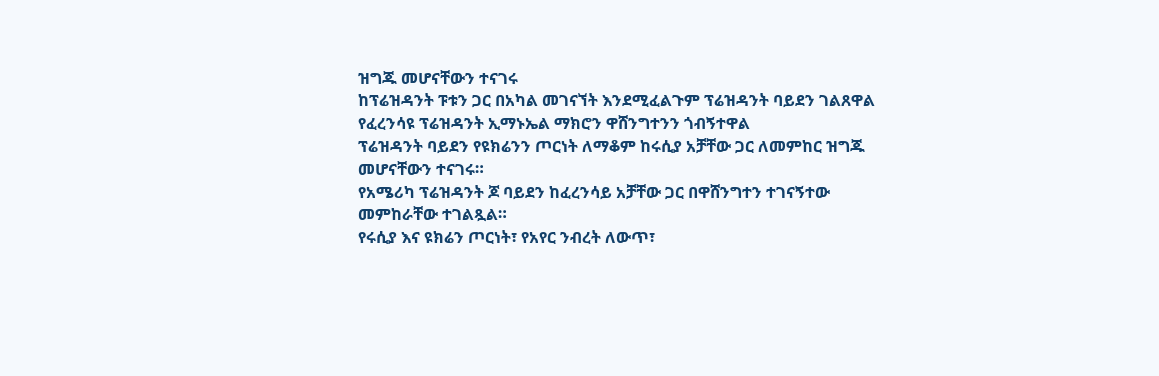ዝግጁ መሆናቸውን ተናገሩ
ከፕሬዝዳንት ፑቱን ጋር በአካል መገናኘት እንደሚፈልጉም ፕሬዝዳንት ባይደን ገልጸዋል
የፈረንሳዩ ፕሬዝዳንት ኢማኑኤል ማክሮን ዋሸንግተንን ጎብኝተዋል
ፕሬዝዳንት ባይደን የዩክሬንን ጦርነት ለማቆም ከሩሲያ አቻቸው ጋር ለመምከር ዝግጁ መሆናቸውን ተናገሩ።
የአሜሪካ ፕሬዝዳንት ጆ ባይደን ከፈረንሳይ አቻቸው ጋር በዋሸንግተን ተገናኝተው መምከራቸው ተገልጿል።
የሩሲያ እና ዩክሬን ጦርነት፣ የአየር ንብረት ለውጥ፣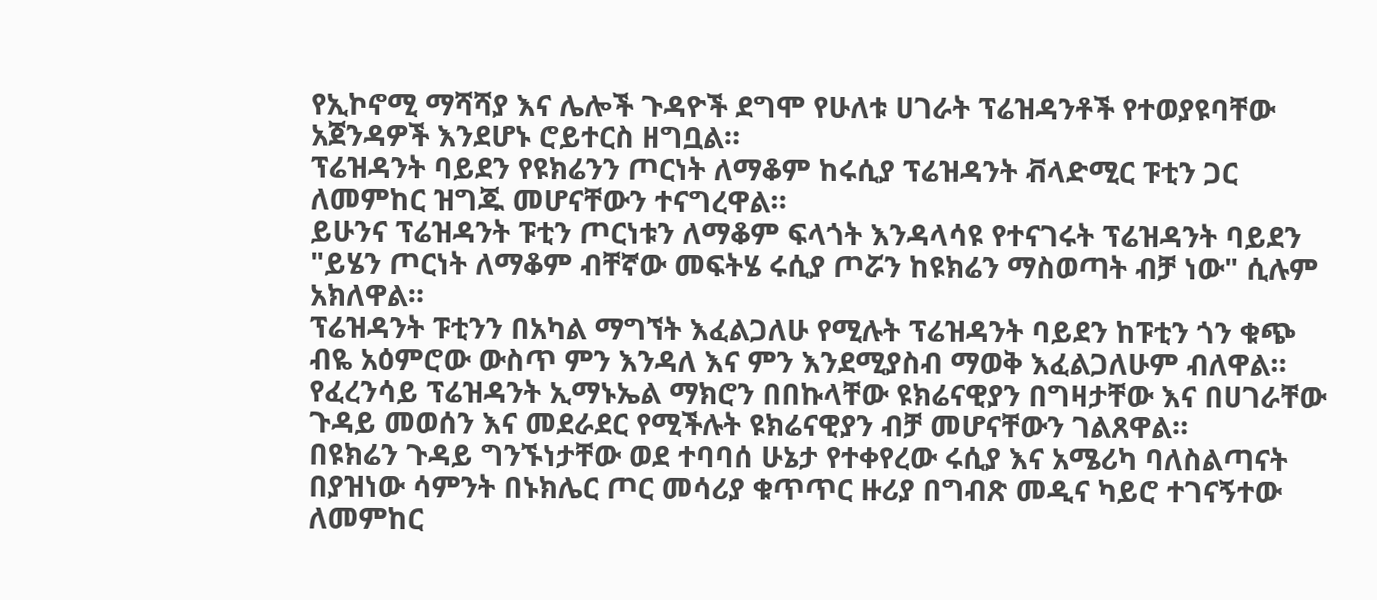የኢኮኖሚ ማሻሻያ እና ሌሎች ጉዳዮች ደግሞ የሁለቱ ሀገራት ፕሬዝዳንቶች የተወያዩባቸው አጀንዳዎች እንደሆኑ ሮይተርስ ዘግቧል።
ፕሬዝዳንት ባይደን የዩክሬንን ጦርነት ለማቆም ከሩሲያ ፕሬዝዳንት ቭላድሚር ፑቲን ጋር ለመምከር ዝግጁ መሆናቸውን ተናግረዋል።
ይሁንና ፕሬዝዳንት ፑቲን ጦርነቱን ለማቆም ፍላጎት እንዳላሳዩ የተናገሩት ፕሬዝዳንት ባይደን "ይሄን ጦርነት ለማቆም ብቸኛው መፍትሄ ሩሲያ ጦሯን ከዩክሬን ማስወጣት ብቻ ነው" ሲሉም አክለዋል።
ፕሬዝዳንት ፑቲንን በአካል ማግኘት እፈልጋለሁ የሚሉት ፕሬዝዳንት ባይደን ከፑቲን ጎን ቁጭ ብዬ አዕምሮው ውስጥ ምን እንዳለ እና ምን እንደሚያስብ ማወቅ እፈልጋለሁም ብለዋል።
የፈረንሳይ ፕሬዝዳንት ኢማኑኤል ማክሮን በበኩላቸው ዩክሬናዊያን በግዛታቸው እና በሀገራቸው ጉዳይ መወሰን እና መደራደር የሚችሉት ዩክሬናዊያን ብቻ መሆናቸውን ገልጸዋል።
በዩክሬን ጉዳይ ግንኙነታቸው ወደ ተባባሰ ሁኔታ የተቀየረው ሩሲያ እና አሜሪካ ባለስልጣናት በያዝነው ሳምንት በኑክሌር ጦር መሳሪያ ቁጥጥር ዙሪያ በግብጽ መዲና ካይሮ ተገናኝተው ለመምከር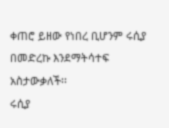ቀጠሮ ይዘው የነበረ ቢሆንም ሩሲያ በመድረኩ እንደማትሳተፍ አስታውቃለች፡፡
ሩሲያ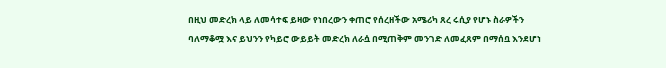በዚህ መድረክ ላይ ለመሳተፍ ይዛው የነበረውን ቀጠሮ የሰረዘችው አሜሪካ ጸረ ሩሲያ የሆኑ ስራዎችን ባለማቆሟ እና ይህንን የካይሮ ውይይት መድረክ ለራሷ በሚጠቅም መንገድ ለመፈጸም በማሰቧ እንደሆነ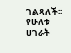ገልጻለች፡፡
የሁለቱ ሀገራት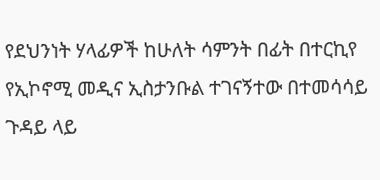የደህንነት ሃላፊዎች ከሁለት ሳምንት በፊት በተርኪየ የኢኮኖሚ መዲና ኢስታንቡል ተገናኝተው በተመሳሳይ ጉዳይ ላይ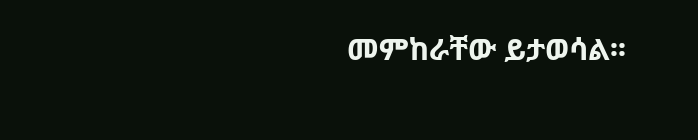መምከራቸው ይታወሳል፡፡